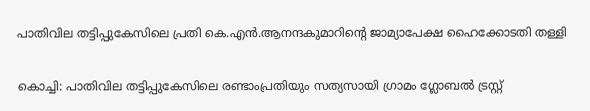പാതിവില തട്ടിപ്പുകേസിലെ പ്രതി കെ.എന്‍.ആനന്ദകുമാറിന്‍റെ ജാമ്യാപേക്ഷ ഹൈക്കോടതി തള്ളി

കൊച്ചി: പാതിവില തട്ടിപ്പുകേസിലെ രണ്ടാംപ്രതിയും സത്യസായി ഗ്രാമം ഗ്ലോബല്‍ ട്രസ്റ്റ്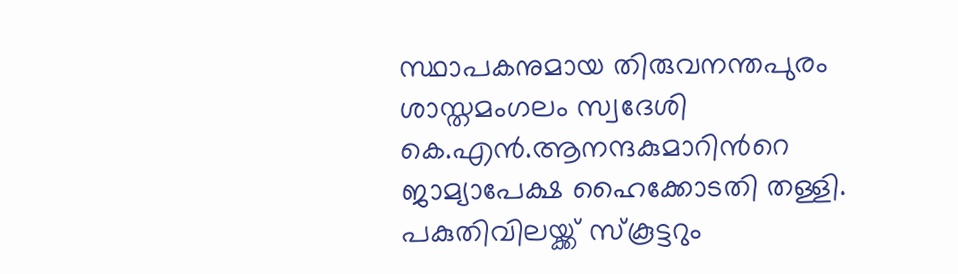സ്ഥാപകനുമായ തിരുവനന്തപുരം ശാസ്തമംഗലം സ്വദേശി കെ.എന്‍.ആനന്ദകുമാറിന്‍റെ ജാമ്യാപേക്ഷ ഹൈക്കോടതി തള്ളി. പകുതിവിലയ്ക്ക് സ്‌കൂട്ടറും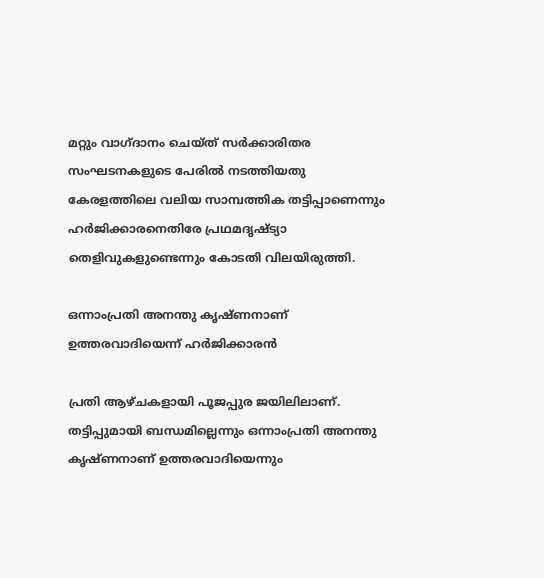മറ്റും വാഗ്ദാനം ചെയ്ത് സർക്കാരിതര സംഘടനകളുടെ പേരില്‍ നടത്തിയതു കേരളത്തിലെ വലിയ സാമ്പത്തിക തട്ടിപ്പാണെന്നും ഹര്‍ജിക്കാരനെതിരേ പ്രഥമദൃഷ്‌ട്യാ തെളിവുകളുണ്ടെന്നും കോടതി വിലയിരുത്തി.

ഒന്നാംപ്രതി അനന്തു കൃഷ്ണനാണ് ഉത്തരവാദിയെന്ന് ഹര്‍ജിക്കാരന്‍

പ്രതി ആഴ്ചകളായി പൂജപ്പുര ജയിലിലാണ്. തട്ടിപ്പുമായി ബന്ധമില്ലെന്നും ഒന്നാംപ്രതി അനന്തു കൃഷ്ണനാണ് ഉത്തരവാദിയെന്നും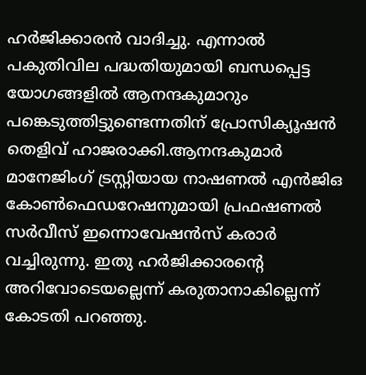ഹര്‍ജിക്കാരന്‍ വാദിച്ചു. എന്നാല്‍ പകുതിവില പദ്ധതിയുമായി ബന്ധപ്പെട്ട യോഗങ്ങളില്‍ ആനന്ദകുമാറും പങ്കെടുത്തിട്ടുണ്ടെന്നതിന് പ്രോസിക്യൂഷന്‍ തെളിവ് ഹാജരാക്കി.ആനന്ദകുമാര്‍ മാനേജിംഗ് ട്രസ്റ്റിയായ നാഷണല്‍ എന്‍ജിഒ കോണ്‍ഫെഡറേഷനുമായി പ്രഫഷണല്‍ സര്‍വീസ് ഇന്നൊവേഷന്‍സ് കരാര്‍ വച്ചിരുന്നു. ഇതു ഹര്‍ജിക്കാരന്‍റെ അറിവോടെയല്ലെന്ന് കരുതാനാകില്ലെന്ന് കോടതി പറഞ്ഞു.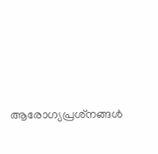ആരോഗ്യപ്രശ്‌നങ്ങള്‍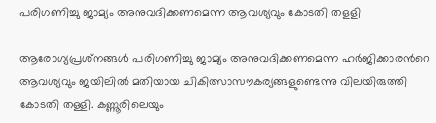പരിഗണിച്ചു ജാമ്യം അനുവദിക്കണമെന്ന ആവശ്യവും കോടതി തളളി

ആരോഗ്യപ്രശ്‌നങ്ങള്‍ പരിഗണിച്ചു ജാമ്യം അനുവദിക്കണമെന്ന ഹര്‍ജിക്കാരന്‍റെ ആവശ്യവും ജയിലില്‍ മതിയായ ചികിത്സാസൗകര്യങ്ങളുണ്ടെന്നു വിലയിരുത്തി കോടതി തള്ളി. കണ്ണൂരിലെയും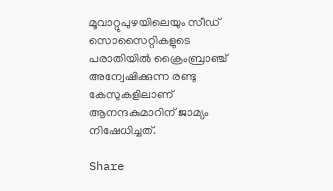മൂവാറ്റുപുഴയിലെയും സീഡ് സൊസൈറ്റികളുടെ പരാതിയില്‍ ക്രൈംബ്രാഞ്ച് അന്വേഷിക്കുന്ന രണ്ടു കേസുകളിലാണ് ആനന്ദകുമാറിന് ജാമ്യം നിഷേധിച്ചത്.

Share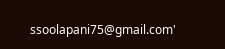ssoolapani75@gmail.com'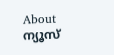About ന്യൂസ്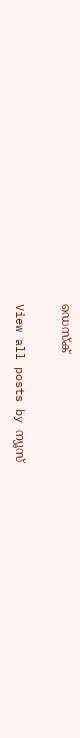ഡെസ്ക്

View all posts by ന്യൂസ്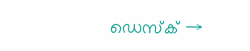ഡെസ്ക് →